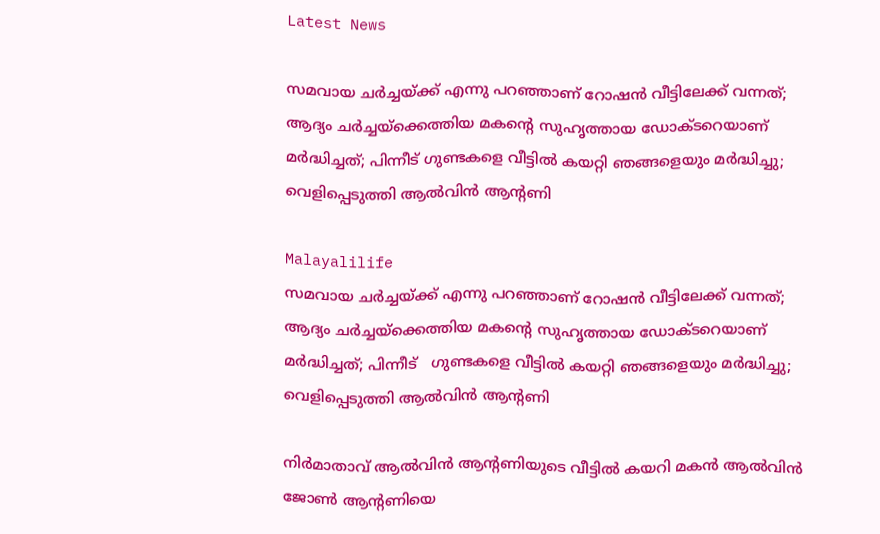Latest News

സമവായ ചര്‍ച്ചയ്ക്ക് എന്നു പറഞ്ഞാണ് റോഷന്‍ വീട്ടിലേക്ക് വന്നത്; ആദ്യം ചര്‍ച്ചയ്‌ക്കെത്തിയ മകന്റെ സുഹൃത്തായ ഡോക്ടറെയാണ് മര്‍ദ്ധിച്ചത്; പിന്നീട് ഗുണ്ടകളെ വീട്ടില്‍ കയറ്റി ഞങ്ങളെയും മര്‍ദ്ധിച്ചു; വെളിപ്പെടുത്തി ആല്‍വിന്‍ ആന്റണി

Malayalilife
സമവായ ചര്‍ച്ചയ്ക്ക് എന്നു പറഞ്ഞാണ് റോഷന്‍ വീട്ടിലേക്ക് വന്നത്; ആദ്യം ചര്‍ച്ചയ്‌ക്കെത്തിയ മകന്റെ സുഹൃത്തായ ഡോക്ടറെയാണ് മര്‍ദ്ധിച്ചത്; പിന്നീട്   ഗുണ്ടകളെ വീട്ടില്‍ കയറ്റി ഞങ്ങളെയും മര്‍ദ്ധിച്ചു;  വെളിപ്പെടുത്തി ആല്‍വിന്‍ ആന്റണി

നിര്‍മാതാവ് ആല്‍വിന്‍ ആന്റണിയുടെ വീട്ടില്‍ കയറി മകന്‍ ആല്‍വിന്‍  ജോണ്‍ ആന്റണിയെ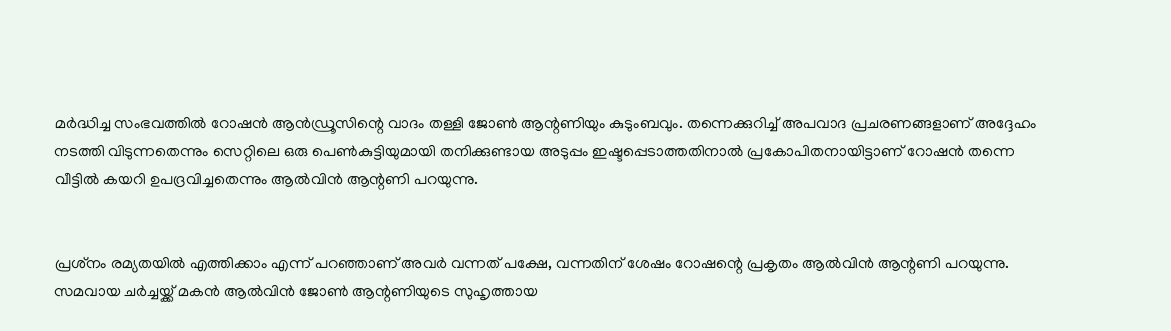മര്‍ദ്ധിച്ച സംഭവത്തില്‍ റോഷന്‍ ആന്‍ഡ്രൂസിന്റെ വാദം തള്ളി ജോണ്‍ ആന്റണിയും കുടുംബവും. തന്നെക്കുറിച്ച് അപവാദ പ്രചരണങ്ങളാണ് അദ്ദേഹം നടത്തി വിടുന്നതെന്നും സെറ്റിലെ ഒരു പെണ്‍കുട്ടിയുമായി തനിക്കുണ്ടായ അടുപ്പം ഇഷ്ടപ്പെടാത്തതിനാല്‍ പ്രകോപിതനായിട്ടാണ് റോഷന്‍ തന്നെ വീട്ടില്‍ കയറി ഉപദ്രവിച്ചതെന്നും ആല്‍വിന്‍ ആന്റണി പറയുന്നു.


പ്രശ്‌നം രമ്യതയില്‍ എത്തിക്കാം എന്ന് പറഞ്ഞാണ് അവര്‍ വന്നത് പക്ഷേ, വന്നതിന് ശേഷം റോഷന്റെ പ്രകൃതം ആല്‍വിന്‍ ആന്റണി പറയുന്നു. സമവായ ചര്‍ച്ചയ്ക്ക് മകന്‍ ആല്‍വിന്‍ ജോണ്‍ ആന്റണിയുടെ സുഹൃത്തായ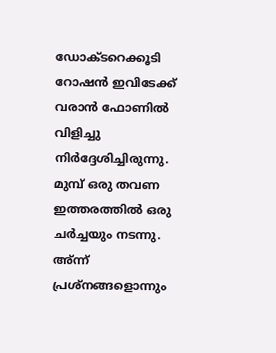ഡോക്ടറെക്കൂടി റോഷന്‍ ഇവിടേക്ക് വരാന്‍ ഫോണില്‍ വിളിച്ചു നിര്‍ദ്ദേശിച്ചിരുന്നു. മുമ്പ് ഒരു തവണ ഇത്തരത്തില്‍ ഒരു ചര്‍ച്ചയും നടന്നു. അ്ന്ന് പ്രശ്‌നങ്ങളൊന്നും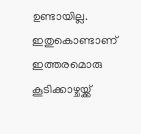ഉണ്ടായില്ല. ഇതുകൊണ്ടാണ് ഇത്തരമൊരു കൂടിക്കാഴ്ചയ്ക്ക്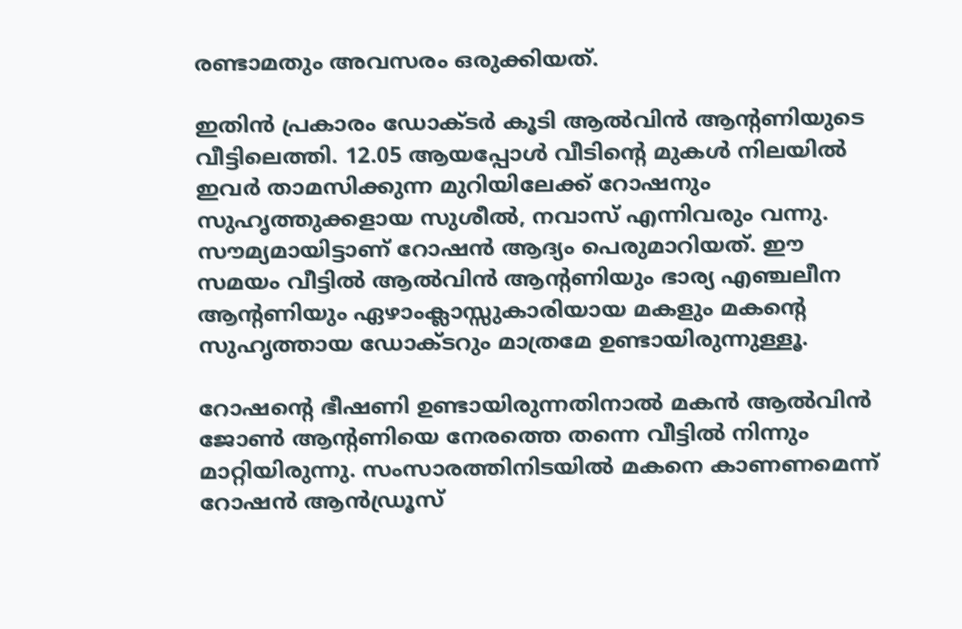രണ്ടാമതും അവസരം ഒരുക്കിയത്.

ഇതിന്‍ പ്രകാരം ഡോക്ടര്‍ കൂടി ആല്‍വിന്‍ ആന്റണിയുടെ വീട്ടിലെത്തി. 12.05 ആയപ്പോള്‍ വീടിന്റെ മുകള്‍ നിലയില്‍ ഇവര്‍ താമസിക്കുന്ന മുറിയിലേക്ക് റോഷനും സുഹൃത്തുക്കളായ സുശീല്‍, നവാസ് എന്നിവരും വന്നു. സൗമ്യമായിട്ടാണ് റോഷന്‍ ആദ്യം പെരുമാറിയത്. ഈ സമയം വീട്ടില്‍ ആല്‍വിന്‍ ആന്റണിയും ഭാര്യ എഞ്ചലീന ആന്റണിയും ഏഴാംക്ലാസ്സുകാരിയായ മകളും മകന്റെ സുഹൃത്തായ ഡോക്ടറും മാത്രമേ ഉണ്ടായിരുന്നുള്ളൂ.

റോഷന്റെ ഭീഷണി ഉണ്ടായിരുന്നതിനാല്‍ മകന്‍ ആല്‍വിന്‍ ജോണ്‍ ആന്റണിയെ നേരത്തെ തന്നെ വീട്ടില്‍ നിന്നും മാറ്റിയിരുന്നു. സംസാരത്തിനിടയില്‍ മകനെ കാണണമെന്ന് റോഷന്‍ ആന്‍ഡ്രൂസ്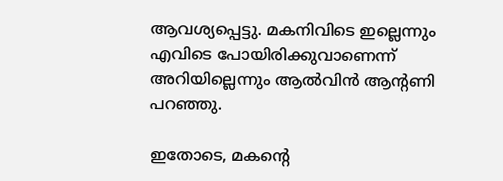ആവശ്യപ്പെട്ടു. മകനിവിടെ ഇല്ലെന്നും എവിടെ പോയിരിക്കുവാണെന്ന് അറിയില്ലെന്നും ആല്‍വിന്‍ ആന്റണി പറഞ്ഞു.

ഇതോടെ, മകന്റെ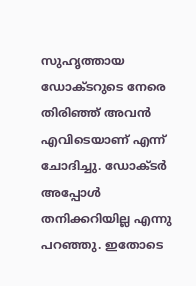സുഹൃത്തായ ഡോക്ടറുടെ നേരെ തിരിഞ്ഞ് അവന്‍ എവിടെയാണ് എന്ന് ചോദിച്ചു. ഡോക്ടര്‍ അപ്പോള്‍ തനിക്കറിയില്ല എന്നു പറഞ്ഞു. ഇതോടെ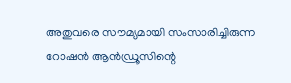അതുവരെ സൗമ്യമായി സംസാരിച്ചിരുന്ന റോഷന്‍ ആന്‍ഡ്രൂസിന്റെ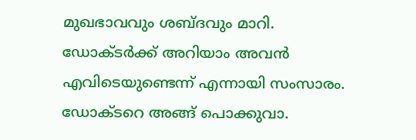മുഖഭാവവും ശബ്ദവും മാറി. ഡോക്ടര്‍ക്ക് അറിയാം അവന്‍ എവിടെയുണ്ടെന്ന് എന്നായി സംസാരം. ഡോക്ടറെ അങ്ങ് പൊക്കുവാ.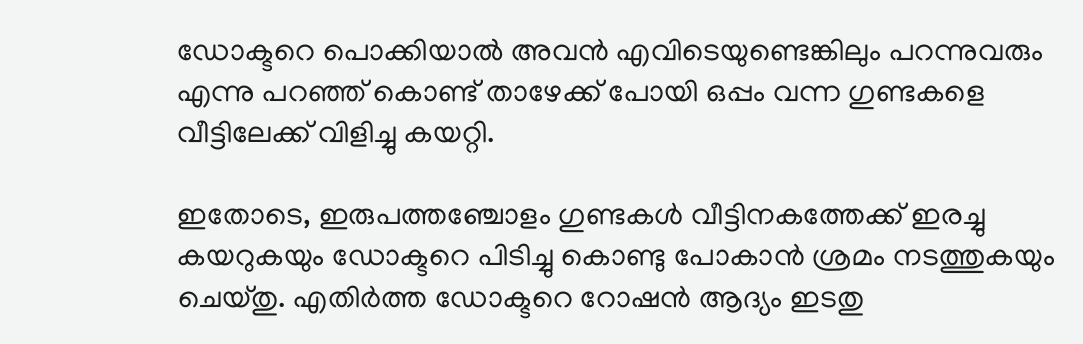ഡോക്ടറെ പൊക്കിയാല്‍ അവന്‍ എവിടെയുണ്ടെങ്കിലും പറന്നുവരും എന്നു പറഞ്ഞ് കൊണ്ട് താഴേക്ക് പോയി ഒപ്പം വന്ന ഗുണ്ടകളെ വീട്ടിലേക്ക് വിളിച്ചു കയറ്റി.

ഇതോടെ, ഇരുപത്തഞ്ചോളം ഗുണ്ടകള്‍ വീട്ടിനകത്തേക്ക് ഇരച്ചു കയറുകയും ഡോക്ടറെ പിടിച്ചു കൊണ്ടു പോകാന്‍ ശ്രമം നടത്തുകയും ചെയ്തു. എതിര്‍ത്ത ഡോക്ടറെ റോഷന്‍ ആദ്യം ഇടതു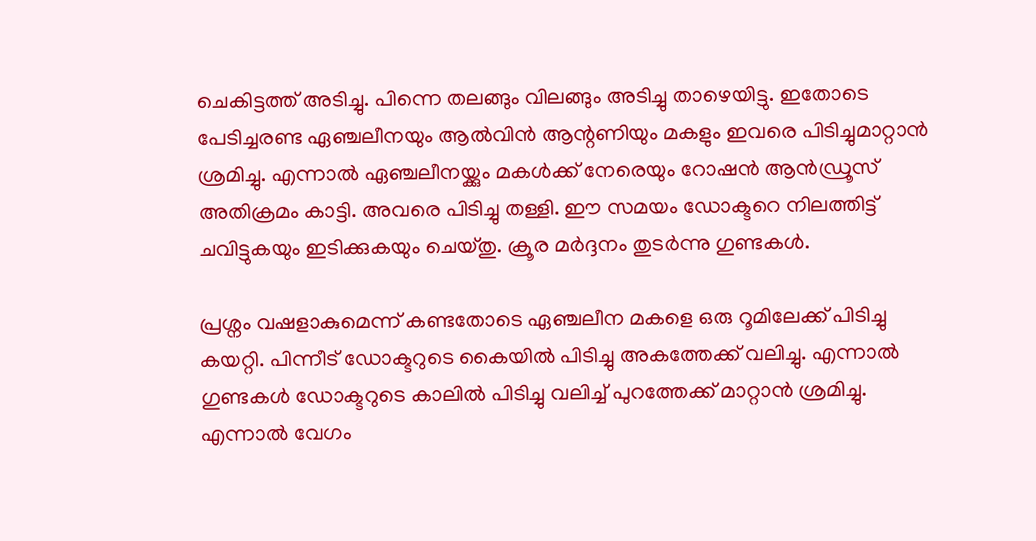ചെകിട്ടത്ത് അടിച്ചു. പിന്നെ തലങ്ങും വിലങ്ങും അടിച്ചു താഴെയിട്ടു. ഇതോടെ പേടിച്ചരണ്ട ഏഞ്ചലീനയും ആല്‍വിന്‍ ആന്റണിയും മകളും ഇവരെ പിടിച്ചുമാറ്റാന്‍ ശ്രമിച്ചു. എന്നാല്‍ ഏഞ്ചലീനയ്ക്കും മകള്‍ക്ക് നേരെയും റോഷന്‍ ആന്‍ഡ്രൂസ് അതിക്രമം കാട്ടി. അവരെ പിടിച്ചു തള്ളി. ഈ സമയം ഡോക്ടറെ നിലത്തിട്ട് ചവിട്ടുകയും ഇടിക്കുകയും ചെയ്തു. ക്രൂര മര്‍ദ്ദനം തുടര്‍ന്നു ഗുണ്ടകള്‍.

പ്രശ്നം വഷളാകുമെന്ന് കണ്ടതോടെ ഏഞ്ചലീന മകളെ ഒരു റൂമിലേക്ക് പിടിച്ചു കയറ്റി. പിന്നീട് ഡോക്ടറുടെ കൈയില്‍ പിടിച്ചു അകത്തേക്ക് വലിച്ചു. എന്നാല്‍ ഗുണ്ടകള്‍ ഡോക്ടറുടെ കാലില്‍ പിടിച്ചു വലിച്ച് പുറത്തേക്ക് മാറ്റാന്‍ ശ്രമിച്ചു. എന്നാല്‍ വേഗം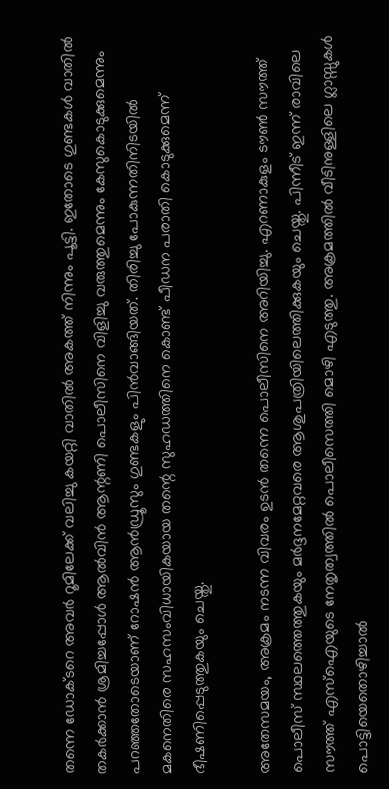തന്നെ ഡോക്ടറെ അവര്‍ റൂമിലേക്ക് വലിച്ചു കയറ്റി വാതില്‍ അകത്ത് നിന്നും പൂട്ടി. ഇതോടെ ഗുണ്ടകള്‍ വാതില്‍ തകര്‍ക്കാന്‍ ശ്രമിച്ചപ്പോള്‍ ആല്‍വിന്‍ ആന്റണി പൊലീസിനെ വിളിച്ചു വരുത്തുമെന്നും കേസുകൊടുക്കുമെന്നും പറഞ്ഞതോടെയാണ് റോഷന്‍ ആന്‍ഡ്രൂസും ഗുണ്ടകളും പിന്‍വാങ്ങിയത്. തിരിച്ചു പോകുന്നതിനിടയില്‍ മകനെതിരെ സഹസംവിധായികയായ തന്റെ സുഹഡത്തിനെ കൊണ്ട് പീഡന പരാതി കൊടുക്കുമെന്ന് ഭീഷണിപ്പെടുത്തുകയും ചെയ്തു.

അതേസമയം, അക്രമം നടന്ന വിവരം ഉടന്‍ തന്നെ പൊലീസിനെ അറിയിച്ചു. എറണാകുളം ടൗണ്‍ സൗത്ത് പൊലീസ് സ്ഥലത്തെത്തുകയും മര്‍ദ്ദനമേറ്റവരെ ആശുപത്രിയിലെത്തിക്കുകയും ചെയ്തു. പിന്നീട് ഇന്ന് രാവിലെ സൗത്ത് എസ്‌ഐയുടെ നേതൃത്വത്തില്‍ പൊലീസെത്തി മൊഴി എടുത്തു. അക്രമത്തില്‍ വീടിനുള്ളിലെ ഗ്ലാസ്സുകള്‍ പൊട്ടിയെതൊഴിച്ചാല്‍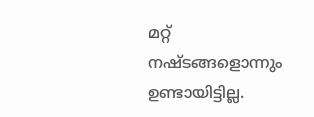മറ്റ് നഷ്ടങ്ങളൊന്നും ഉണ്ടായിട്ടില്ല.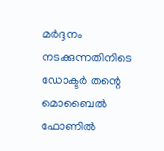മര്‍ദ്ദനം നടക്കുന്നതിനിടെ ഡോക്ടര്‍ തന്റെ മൊബൈല്‍ ഫോണില്‍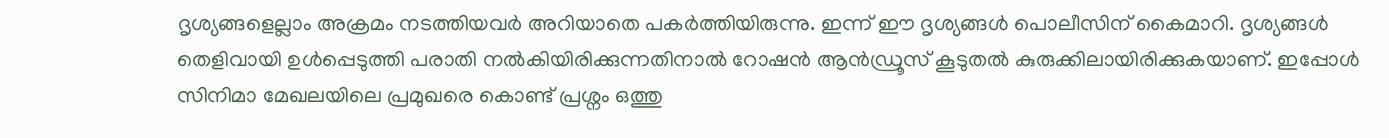ദൃശ്യങ്ങളെല്ലാം അക്രമം നടത്തിയവര്‍ അറിയാതെ പകര്‍ത്തിയിരുന്നു. ഇന്ന് ഈ ദൃശ്യങ്ങള്‍ പൊലീസിന് കൈമാറി. ദൃശ്യങ്ങള്‍ തെളിവായി ഉള്‍പ്പെടുത്തി പരാതി നല്‍കിയിരിക്കുന്നതിനാല്‍ റോഷന്‍ ആന്‍ഡ്രൂസ് കൂടുതല്‍ കുരുക്കിലായിരിക്കുകയാണ്. ഇപ്പോള്‍ സിനിമാ മേഖലയിലെ പ്രമുഖരെ കൊണ്ട് പ്രശ്നം ഒത്തു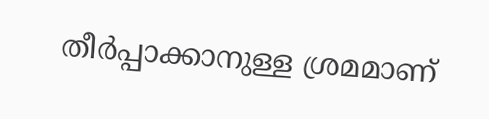തീര്‍പ്പാക്കാനുള്ള ശ്രമമാണ്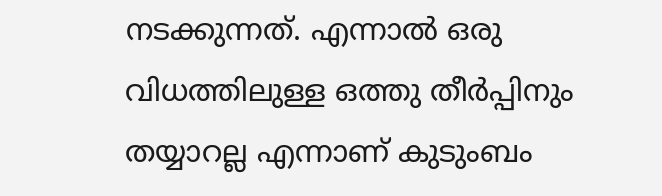നടക്കുന്നത്. എന്നാല്‍ ഒരു വിധത്തിലുള്ള ഒത്തു തീര്‍പ്പിനും തയ്യാറല്ല എന്നാണ് കുടുംബം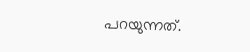പറയുന്നത്.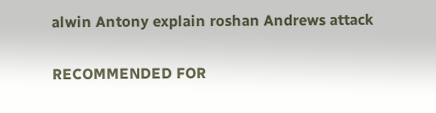alwin Antony explain roshan Andrews attack

RECOMMENDED FOR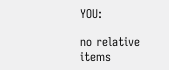YOU:

no relative items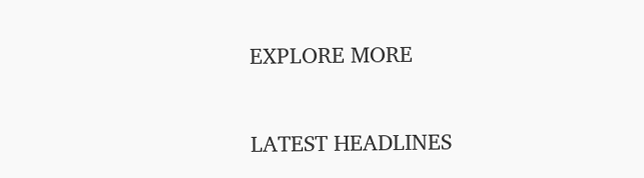EXPLORE MORE

LATEST HEADLINES